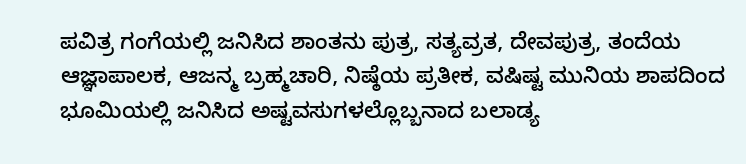ಪವಿತ್ರ ಗಂಗೆಯಲ್ಲಿ ಜನಿಸಿದ ಶಾಂತನು ಪುತ್ರ, ಸತ್ಯವ್ರತ, ದೇವಪುತ್ರ, ತಂದೆಯ ಆಜ್ಞಾಪಾಲಕ, ಆಜನ್ಮ ಬ್ರಹ್ಮಚಾರಿ, ನಿಷ್ಠೆಯ ಪ್ರತೀಕ, ವಷಿಷ್ಟ ಮುನಿಯ ಶಾಪದಿಂದ ಭೂಮಿಯಲ್ಲಿ ಜನಿಸಿದ ಅಷ್ಟವಸುಗಳಲ್ಲೊಬ್ಬನಾದ ಬಲಾಡ್ಯ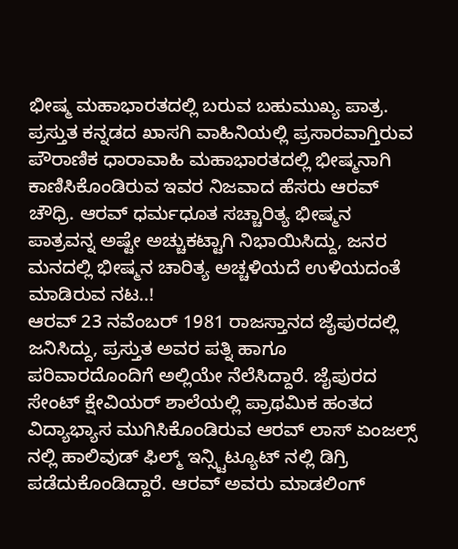ಭೀಷ್ಮ ಮಹಾಭಾರತದಲ್ಲಿ ಬರುವ ಬಹುಮುಖ್ಯ ಪಾತ್ರ. ಪ್ರಸ್ತುತ ಕನ್ನಡದ ಖಾಸಗಿ ವಾಹಿನಿಯಲ್ಲಿ ಪ್ರಸಾರವಾಗ್ತಿರುವ ಪೌರಾಣಿಕ ಧಾರಾವಾಹಿ ಮಹಾಭಾರತದಲ್ಲಿ ಭೀಷ್ಮನಾಗಿ ಕಾಣಿಸಿಕೊಂಡಿರುವ ಇವರ ನಿಜವಾದ ಹೆಸರು ಆರವ್ ಚೌಧ್ರಿ. ಆರವ್ ಧರ್ಮಧೂತ ಸಚ್ಚಾರಿತ್ಯ ಭೀಷ್ಮನ ಪಾತ್ರವನ್ನ ಅಷ್ಟೇ ಅಚ್ಚುಕಟ್ಟಾಗಿ ನಿಭಾಯಿಸಿದ್ದು, ಜನರ ಮನದಲ್ಲಿ ಭೀಷ್ಮನ ಚಾರಿತ್ಯ ಅಚ್ಚಳಿಯದೆ ಉಳಿಯದಂತೆ ಮಾಡಿರುವ ನಟ..!
ಆರವ್ 23 ನವೆಂಬರ್ 1981 ರಾಜಸ್ತಾನದ ಜೈಪುರದಲ್ಲಿ ಜನಿಸಿದ್ದು, ಪ್ರಸ್ತುತ ಅವರ ಪತ್ನಿ ಹಾಗೂ ಪರಿವಾರದೊಂದಿಗೆ ಅಲ್ಲಿಯೇ ನೆಲೆಸಿದ್ದಾರೆ. ಜೈಪುರದ ಸೇಂಟ್ ಕ್ಷೇವಿಯರ್ ಶಾಲೆಯಲ್ಲಿ ಪ್ರಾಥಮಿಕ ಹಂತದ ವಿದ್ಯಾಭ್ಯಾಸ ಮುಗಿಸಿಕೊಂಡಿರುವ ಆರವ್ ಲಾಸ್ ಏಂಜಲ್ಸ್ ನಲ್ಲಿ ಹಾಲಿವುಡ್ ಫಿಲ್ಮ್ ಇನ್ಸ್ಟಿಟ್ಯೂಟ್ ನಲ್ಲಿ ಡಿಗ್ರಿ ಪಡೆದುಕೊಂಡಿದ್ದಾರೆ. ಆರವ್ ಅವರು ಮಾಡಲಿಂಗ್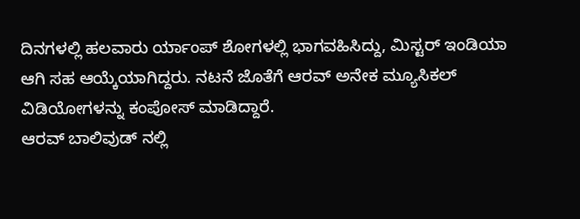ದಿನಗಳಲ್ಲಿ ಹಲವಾರು ರ್ಯಾಂಪ್ ಶೋಗಳಲ್ಲಿ ಭಾಗವಹಿಸಿದ್ದು, ಮಿಸ್ಟರ್ ಇಂಡಿಯಾ ಆಗಿ ಸಹ ಆಯ್ಕೆಯಾಗಿದ್ದರು. ನಟನೆ ಜೊತೆಗೆ ಆರವ್ ಅನೇಕ ಮ್ಯೂಸಿಕಲ್ ವಿಡಿಯೋಗಳನ್ನು ಕಂಪೋಸ್ ಮಾಡಿದ್ದಾರೆ.
ಆರವ್ ಬಾಲಿವುಡ್ ನಲ್ಲಿ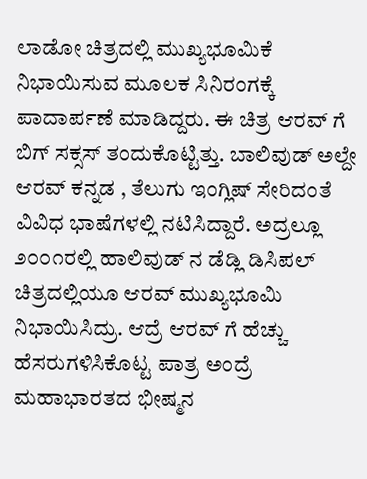ಲಾಡೋ ಚಿತ್ರದಲ್ಲಿ ಮುಖ್ಯಭೂಮಿಕೆ ನಿಭಾಯಿಸುವ ಮೂಲಕ ಸಿನಿರಂಗಕ್ಕೆ ಪಾದಾರ್ಪಣೆ ಮಾಡಿದ್ದರು. ಈ ಚಿತ್ರ ಆರವ್ ಗೆ ಬಿಗ್ ಸಕ್ಸಸ್ ತಂದುಕೊಟ್ಟಿತ್ತು. ಬಾಲಿವುಡ್ ಅಲ್ದೇ ಆರವ್ ಕನ್ನಡ , ತೆಲುಗು ಇಂಗ್ಲಿಷ್ ಸೇರಿದಂತೆ ವಿವಿಧ ಭಾಷೆಗಳಲ್ಲಿ ನಟಿಸಿದ್ದಾರೆ. ಅದ್ರಲ್ಲೂ ೨೦೦೧ರಲ್ಲಿ ಹಾಲಿವುಡ್ ನ ಡೆಡ್ಲಿ ಡಿಸಿಪಲ್ ಚಿತ್ರದಲ್ಲಿಯೂ ಆರವ್ ಮುಖ್ಯಭೂಮಿ ನಿಭಾಯಿಸಿದ್ರು. ಆದ್ರೆ ಆರವ್ ಗೆ ಹೆಚ್ಚು ಹೆಸರುಗಳಿಸಿಕೊಟ್ಟ ಪಾತ್ರ ಅಂದ್ರೆ ಮಹಾಭಾರತದ ಭೀಷ್ಮನ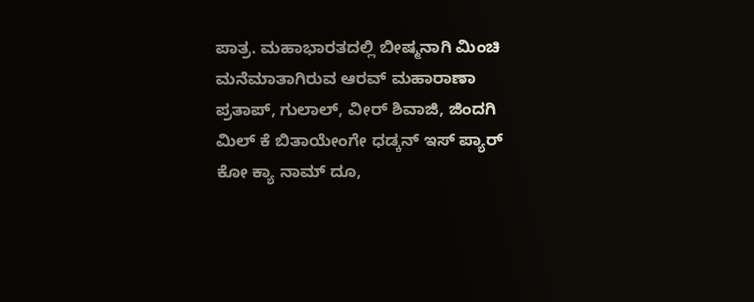ಪಾತ್ರ. ಮಹಾಭಾರತದಲ್ಲಿ ಬೀಷ್ಮನಾಗಿ ಮಿಂಚಿ ಮನೆಮಾತಾಗಿರುವ ಆರವ್ ಮಹಾರಾಣಾ ಪ್ರತಾಪ್, ಗುಲಾಲ್, ವೀರ್ ಶಿವಾಜಿ, ಜಿಂದಗಿ ಮಿಲ್ ಕೆ ಬಿತಾಯೇಂಗೇ ಧಡ್ಕನ್ ಇಸ್ ಪ್ಯಾರ್ ಕೋ ಕ್ಯಾ ನಾಮ್ ದೂ,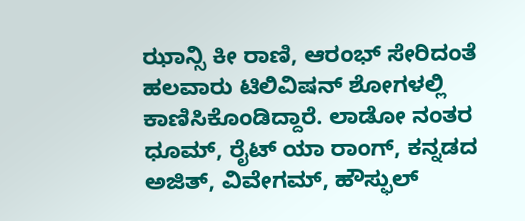ಝಾನ್ಸಿ ಕೀ ರಾಣಿ, ಆರಂಭ್ ಸೇರಿದಂತೆ ಹಲವಾರು ಟಿಲಿವಿಷನ್ ಶೋಗಳಲ್ಲಿ ಕಾಣಿಸಿಕೊಂಡಿದ್ದಾರೆ. ಲಾಡೋ ನಂತರ ಧೂಮ್, ರೈಟ್ ಯಾ ರಾಂಗ್, ಕನ್ನಡದ ಅಜಿತ್, ವಿವೇಗಮ್, ಹೌಸ್ಫುಲ್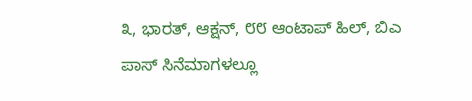೩, ಭಾರತ್, ಆಕ್ಷನ್, ೮೮ ಆಂಟಾಪ್ ಹಿಲ್, ಬಿಎ ಪಾಸ್ ಸಿನೆಮಾಗಳಲ್ಲೂ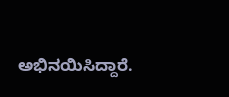ಅಭಿನಯಿಸಿದ್ದಾರೆ.